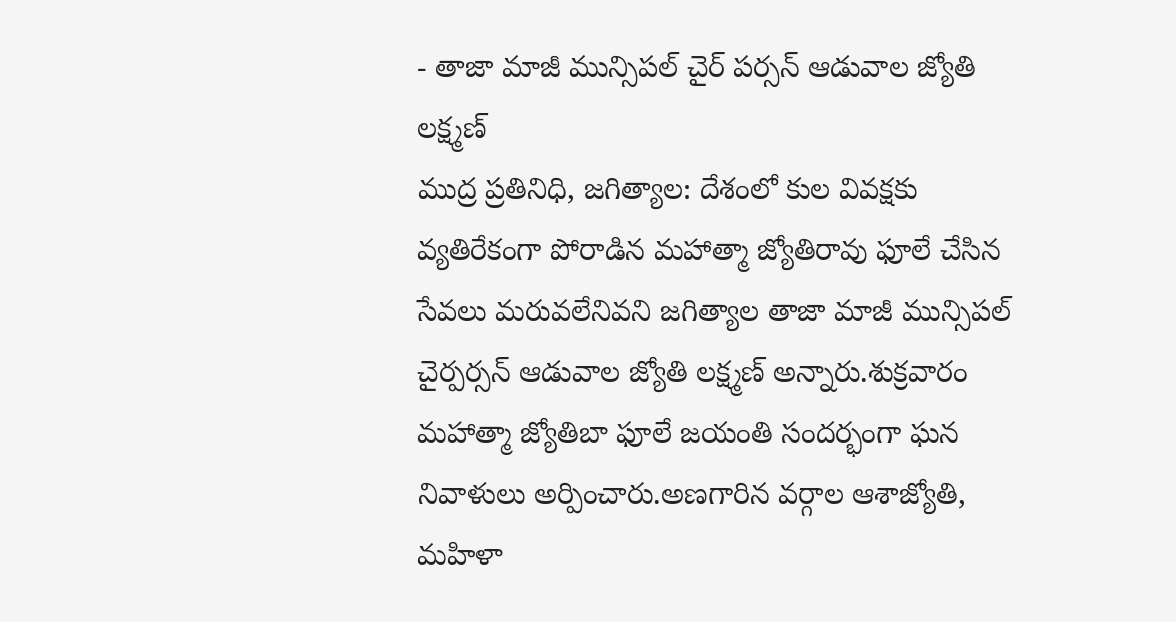- తాజా మాజీ మున్సిపల్ చైర్ పర్సన్ ఆడువాల జ్యోతి లక్ష్మణ్
ముద్ర ప్రతినిధి, జగిత్యాల: దేశంలో కుల వివక్షకు వ్యతిరేకంగా పోరాడిన మహాత్మా జ్యోతిరావు ఫూలే చేసిన సేవలు మరువలేనివని జగిత్యాల తాజా మాజీ మున్సిపల్ చైర్పర్సన్ ఆడువాల జ్యోతి లక్ష్మణ్ అన్నారు.శుక్రవారం మహాత్మా జ్యోతిబా ఫూలే జయంతి సందర్భంగా ఘన నివాళులు అర్పించారు.అణగారిన వర్గాల ఆశాజ్యోతి, మహిళా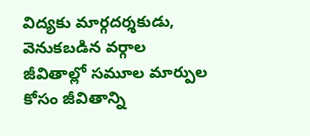విద్యకు మార్గదర్శకుడు, వెనుకబడిన వర్గాల జీవితాల్లో సమూల మార్పుల కోసం జీవితాన్ని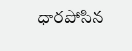ధారపోసిన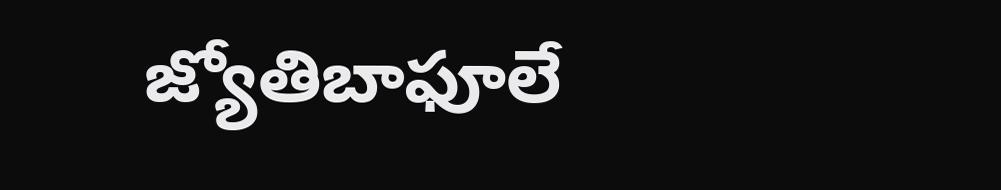జ్యోతిబాఫూలే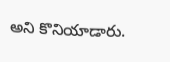అని కొనియాడారు.